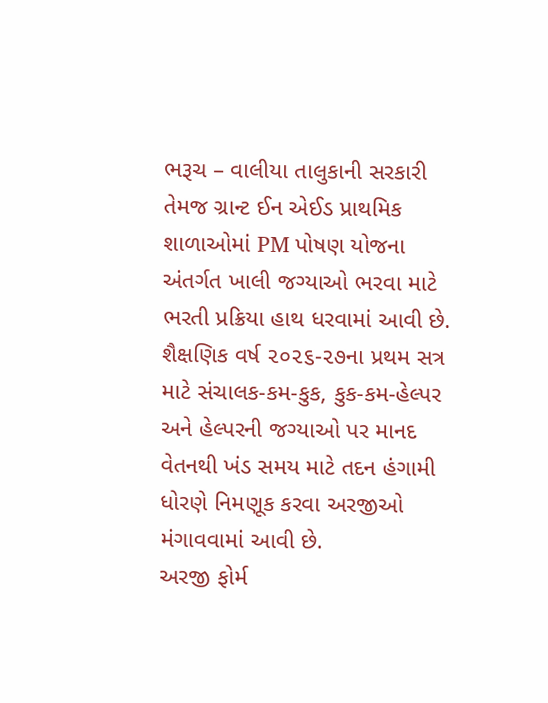ભરૂચ – વાલીયા તાલુકાની સરકારી તેમજ ગ્રાન્ટ ઈન એઈડ પ્રાથમિક શાળાઓમાં PM પોષણ યોજના અંતર્ગત ખાલી જગ્યાઓ ભરવા માટે ભરતી પ્રક્રિયા હાથ ધરવામાં આવી છે. શૈક્ષણિક વર્ષ ૨૦૨૬-૨૭ના પ્રથમ સત્ર માટે સંચાલક-કમ-કુક, કુક-કમ-હેલ્પર અને હેલ્પરની જગ્યાઓ પર માનદ વેતનથી ખંડ સમય માટે તદન હંગામી ધોરણે નિમણૂક કરવા અરજીઓ મંગાવવામાં આવી છે.
અરજી ફોર્મ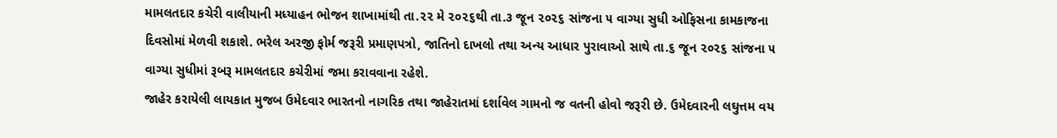મામલતદાર કચેરી વાલીયાની મધ્યાહન ભોજન શાખામાંથી તા.૨૨ મે ૨૦૨૬થી તા.૩ જૂન ૨૦૨૬ સાંજના ૫ વાગ્યા સુધી ઓફિસના કામકાજના દિવસોમાં મેળવી શકાશે. ભરેલ અરજી ફોર્મ જરૂરી પ્રમાણપત્રો, જાતિનો દાખલો તથા અન્ય આધાર પુરાવાઓ સાથે તા.૬ જૂન ૨૦૨૬ સાંજના ૫ વાગ્યા સુધીમાં રૂબરૂ મામલતદાર કચેરીમાં જમા કરાવવાના રહેશે.
જાહેર કરાયેલી લાયકાત મુજબ ઉમેદવાર ભારતનો નાગરિક તથા જાહેરાતમાં દર્શાવેલ ગામનો જ વતની હોવો જરૂરી છે. ઉમેદવારની લઘુત્તમ વય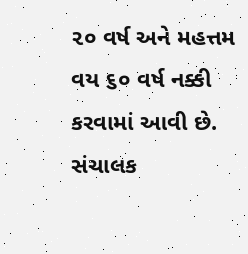૨૦ વર્ષ અને મહત્તમ વય ૬૦ વર્ષ નક્કી કરવામાં આવી છે. સંચાલક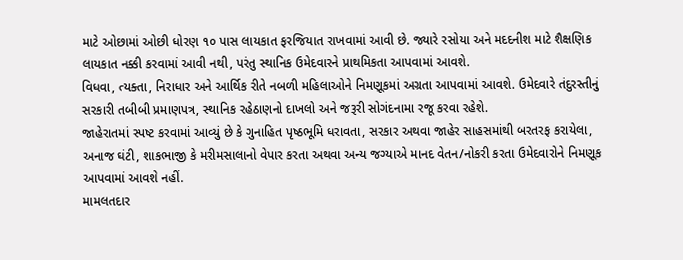માટે ઓછામાં ઓછી ધોરણ ૧૦ પાસ લાયકાત ફરજિયાત રાખવામાં આવી છે. જ્યારે રસોયા અને મદદનીશ માટે શૈક્ષણિક લાયકાત નક્કી કરવામાં આવી નથી, પરંતુ સ્થાનિક ઉમેદવારને પ્રાથમિકતા આપવામાં આવશે.
વિધવા, ત્યક્તા, નિરાધાર અને આર્થિક રીતે નબળી મહિલાઓને નિમણૂકમાં અગ્રતા આપવામાં આવશે. ઉમેદવારે તંદુરસ્તીનું સરકારી તબીબી પ્રમાણપત્ર, સ્થાનિક રહેઠાણનો દાખલો અને જરૂરી સોગંદનામા રજૂ કરવા રહેશે.
જાહેરાતમાં સ્પષ્ટ કરવામાં આવ્યું છે કે ગુનાહિત પૃષ્ઠભૂમિ ધરાવતા, સરકાર અથવા જાહેર સાહસમાંથી બરતરફ કરાયેલા, અનાજ ઘંટી, શાકભાજી કે મરીમસાલાનો વેપાર કરતા અથવા અન્ય જગ્યાએ માનદ વેતન/નોકરી કરતા ઉમેદવારોને નિમણૂક આપવામાં આવશે નહીં.
મામલતદાર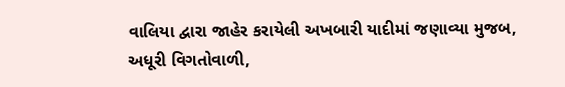વાલિયા દ્વારા જાહેર કરાયેલી અખબારી યાદીમાં જણાવ્યા મુજબ, અધૂરી વિગતોવાળી,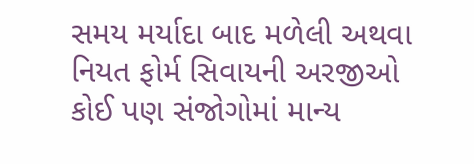સમય મર્યાદા બાદ મળેલી અથવા નિયત ફોર્મ સિવાયની અરજીઓ કોઈ પણ સંજોગોમાં માન્ય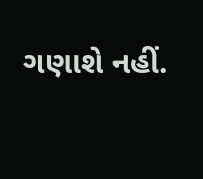ગણાશે નહીં.